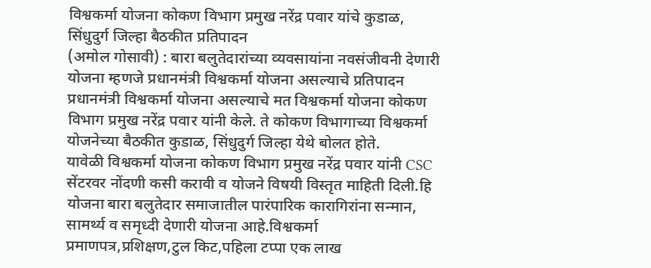विश्वकर्मा योजना कोकण विभाग प्रमुख नरेंद्र पवार यांचे कुडाळ, सिंधुदुर्ग जिल्हा बैठकीत प्रतिपादन
(अमोल गोसावी) : बारा बलुतेदारांच्या व्यवसायांना नवसंजीवनी देणारी योजना म्हणजे प्रधानमंत्री विश्वकर्मा योजना असल्याचे प्रतिपादन प्रधानमंत्री विश्वकर्मा योजना असल्याचे मत विश्वकर्मा योजना कोकण विभाग प्रमुख नरेंद्र पवार यांनी केले. ते कोकण विभागाच्या विश्वकर्मा योजनेच्या बैठकीत कुडाळ, सिंधुदुर्ग जिल्हा येथे बोलत होते.
यावेळी विश्वकर्मा योजना कोकण विभाग प्रमुख नरेंद्र पवार यांनी CSC सेंटरवर नोंदणी कसी करावी व योजने विषयी विस्तृत माहिती दिली.हि योजना बारा बलुतेदार समाजातील पारंपारिक कारागिरांना सन्मान, सामर्थ्य व समृध्दी देणारी योजना आहे.विश्वकर्मा प्रमाणपत्र,प्रशिक्षण,टुल किट,पहिला टप्पा एक लाख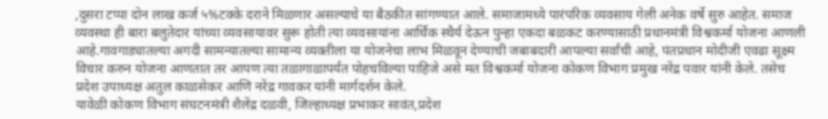,दुसरा टप्पा दोन लाख कर्ज ५%टक्के दराने मिळणार असल्याचे या बैठकीत सांगण्यात आले. समाजामध्ये पारंपरिक व्यवसाय गेली अनेक वर्षे सुरु आहेत. समाज व्यवस्था ही बारा बलुतेदार यांच्या व्यवसायावर सुरू होती त्या व्यवसायांना आर्थिक स्थैर्य देऊन पुन्हा एकदा बळकट करण्यासाठी प्रधानमंत्री विश्वकर्मा योजना आणली आहे.गावगाड्यातल्या अगदी सामन्यातल्या सामान्य व्यक्तीला या योजनेचा लाभ मिळवून देण्याची जबाबदारी आपल्या सर्वांची आहे, पंतप्रधान मोदीजी एवढा सूक्ष्म विचार करुन योजना आणतात तर आपण त्या तळागाळापर्यंत पोहचविल्या पाहिजे असे मत विश्वकर्मा योजना कोकण विभाग प्रमुख नरेंद्र पवार यांनी केले. तसेच प्रदेश उपाध्यक्ष अतुल काळसेकर आणि नरेंद्र गावकर यांनी मार्गदर्शन केले.
यावेळी कोकण विभाग संघटनमंत्री शैलेंद्र दळवी, जिल्हाध्यक्ष प्रभाकर सावंत,प्रदेश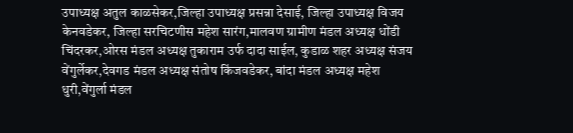उपाध्यक्ष अतुल काळसेकर,जिल्हा उपाध्यक्ष प्रसन्ना देसाई, जिल्हा उपाध्यक्ष विजय केनवडेकर, जिल्हा सरचिटणीस महेश सारंग,मालवण ग्रामीण मंडल अध्यक्ष धोंडी चिंदरकर,ओरस मंडल अध्यक्ष तुकाराम उर्फ दादा साईल, कुडाळ शहर अध्यक्ष संजय वेंगुर्लेकर,देवगड मंडल अध्यक्ष संतोष किंजवडेकर, बांदा मंडल अध्यक्ष महेश धुरी,वेंगुर्ला मंडल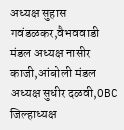अध्यक्ष सुहास गवंडळकर,वैभववाडी मंडल अध्यक्ष नासीर काजी,आंबोली मंडल अध्यक्ष सुधीर दळवी,OBC जिल्हाध्यक्ष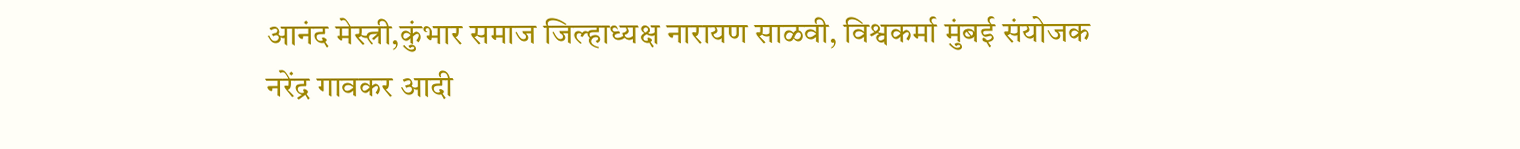आनंद मेस्त्री,कुंभार समाज जिल्हाध्यक्ष नारायण साळवी, विश्वकर्मा मुंबई संयोजक नरेंद्र गावकर आदी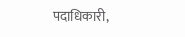पदाधिकारी,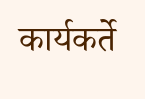कार्यकर्ते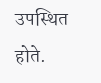उपस्थित होते.